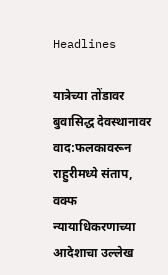Headlines

यात्रेच्या तोंडावर बुवासिद्ध देवस्थानावर वाद:फलकावरून राहुरीमध्ये संताप, वक्फ न्यायाधिकरणाच्या आदेशाचा उल्लेख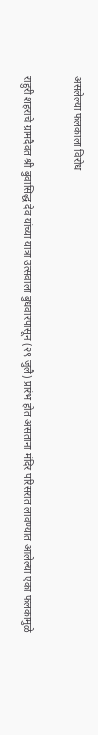असलेल्या फलकाला विरोध

राहुरी शहराचे ग्रामदैवत श्री बुवासिद्ध देव यांच्या यात्रा उत्सवाला बुधवारपासून (२९ जुलै) प्रारंभ होत असताना मंदिर परिसरात लावण्यात आलेल्या एका फलकामुळे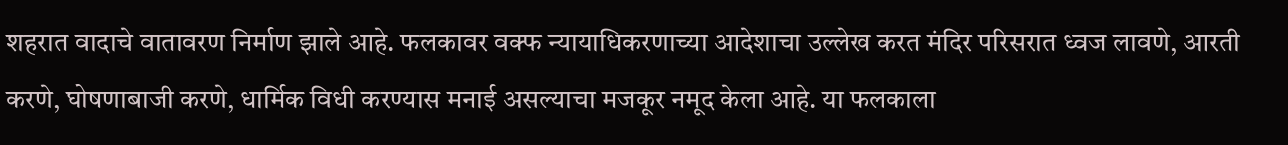शहरात वादाचे वातावरण निर्माण झाले आहे. फलकावर वक्फ न्यायाधिकरणाच्या आदेशाचा उल्लेख करत मंदिर परिसरात ध्वज लावणे, आरती करणे, घोषणाबाजी करणे, धार्मिक विधी करण्यास मनाई असल्याचा मजकूर नमूद केला आहे. या फलकाला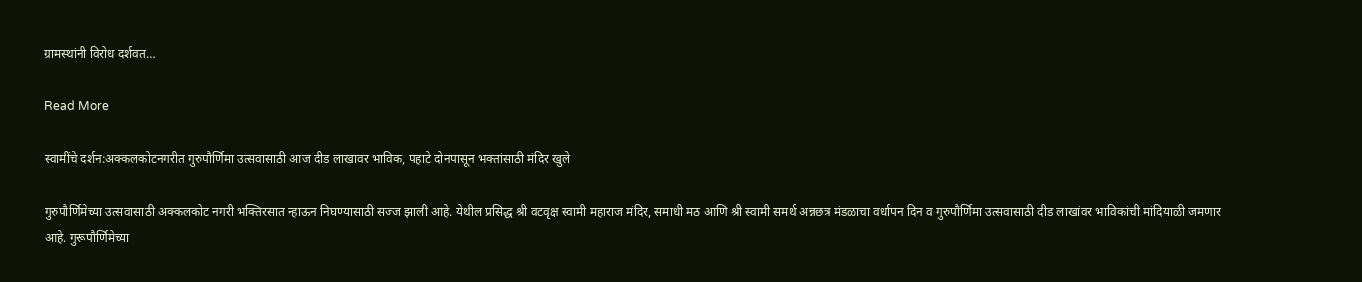ग्रामस्थांनी विरोध दर्शवत…

Read More

स्वामींचे दर्शन:अक्कलकोटनगरीत गुरुपौर्णिमा उत्सवासाठी आज दीड लाखावर भाविक, पहाटे दोनपासून भक्तांसाठी मंदिर खुले

गुरुपौर्णिमेच्या उत्सवासाठी अक्कलकोट नगरी भक्तिरसात न्हाऊन निघण्यासाठी सज्ज झाली आहे. येथील प्रसिद्ध श्री वटवृक्ष स्वामी महाराज मंदिर, समाधी मठ आणि श्री स्वामी समर्थ अन्नछत्र मंडळाचा वर्धापन दिन व गुरुपौर्णिमा उत्सवासाठी दीड लाखांवर भाविकांची मांदियाळी जमणार आहे. गुरूपौर्णिमेच्या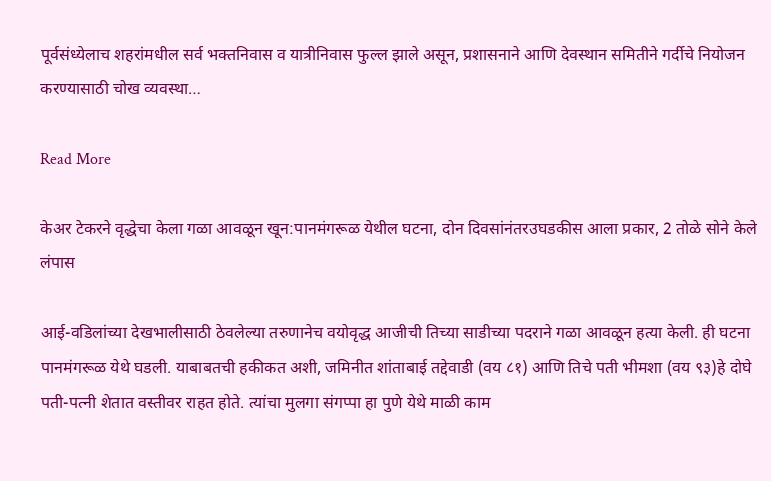पूर्वसंध्येलाच शहरांमधील सर्व भक्तनिवास व यात्रीनिवास फुल्ल झाले असून, प्रशासनाने आणि देवस्थान समितीने गर्दीचे नियोजन करण्यासाठी चोख व्यवस्था…

Read More

केअर टेकरने वृद्धेचा केला गळा आवळून खून:पानमंगरूळ येथील घटना, दोन दिवसांनंतरउघडकीस आला प्रकार, 2 तोळे सोने केले लंपास

आई-वडिलांच्या देखभालीसाठी ठेवलेल्या तरुणानेच वयोवृद्ध आजीची तिच्या साडीच्या पदराने गळा आवळून हत्या केली. ही घटना पानमंगरूळ येथे घडली. याबाबतची हकीकत अशी, जमिनीत शांताबाई तद्देवाडी (वय ८१) आणि तिचे पती भीमशा (वय ९३)हे दोघे पती-पत्नी शेतात वस्तीवर राहत होते. त्यांचा मुलगा संगप्पा हा पुणे येथे माळी काम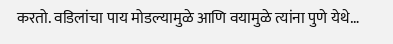करतो. वडिलांचा पाय मोडल्यामुळे आणि वयामुळे त्यांना पुणे येथे…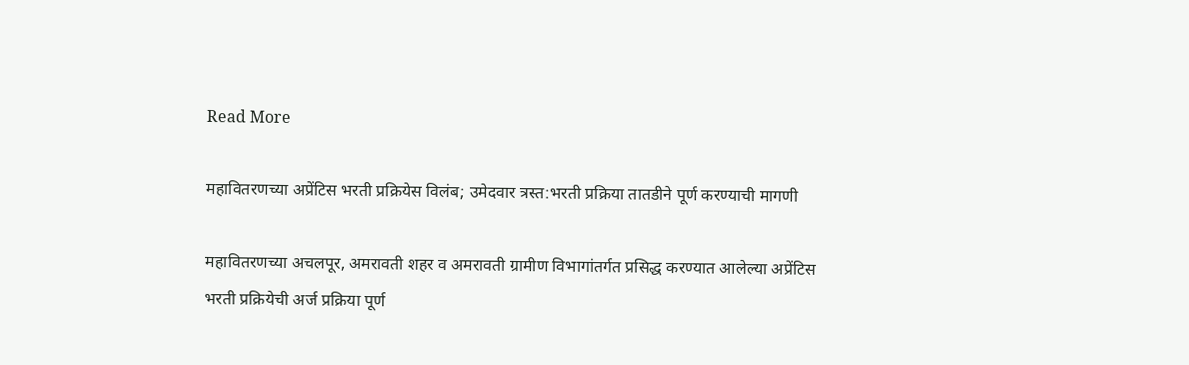Read More

महावितरणच्या अप्रेंटिस भरती प्रक्रियेस विलंब; उमेदवार त्रस्त:भरती प्रक्रिया तातडीने पूर्ण करण्याची मागणी

महावितरणच्या अचलपूर, अमरावती शहर व अमरावती ग्रामीण विभागांतर्गत प्रसिद्ध करण्यात आलेल्या अप्रेंटिस भरती प्रक्रियेची अर्ज प्रक्रिया पूर्ण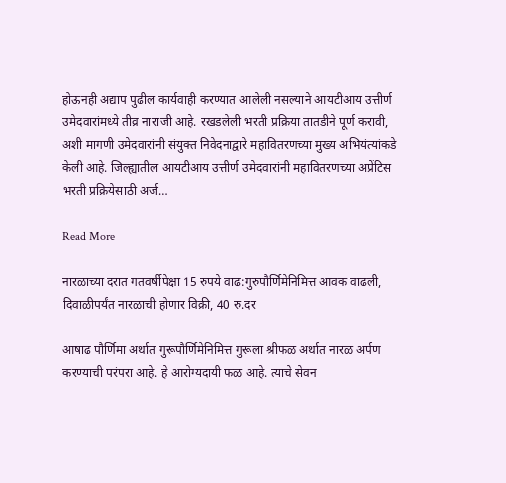होऊनही अद्याप पुढील कार्यवाही करण्यात आलेली नसल्याने आयटीआय उत्तीर्ण उमेदवारांमध्ये तीव्र नाराजी आहे. रखडलेली भरती प्रक्रिया तातडीने पूर्ण करावी, अशी मागणी उमेदवारांनी संयुक्त निवेदनाद्वारे महावितरणच्या मुख्य अभियंत्यांकडे केली आहे. जिल्ह्यातील आयटीआय उत्तीर्ण उमेदवारांनी महावितरणच्या अप्रेंटिस भरती प्रक्रियेसाठी अर्ज…

Read More

नारळाच्या दरात गतवर्षीपेक्षा 15 रुपये वाढ:गुरुपौर्णिमेनिमित्त आवक वाढली, दिवाळीपर्यंत नारळाची होणार विक्री, 40 रु.दर

आषाढ पौर्णिमा अर्थात गुरूपौर्णिमेनिमित्त गुरूला श्रीफळ अर्थात नारळ अर्पण करण्याची परंपरा आहे. हे आरोग्यदायी फळ आहे. त्याचे सेवन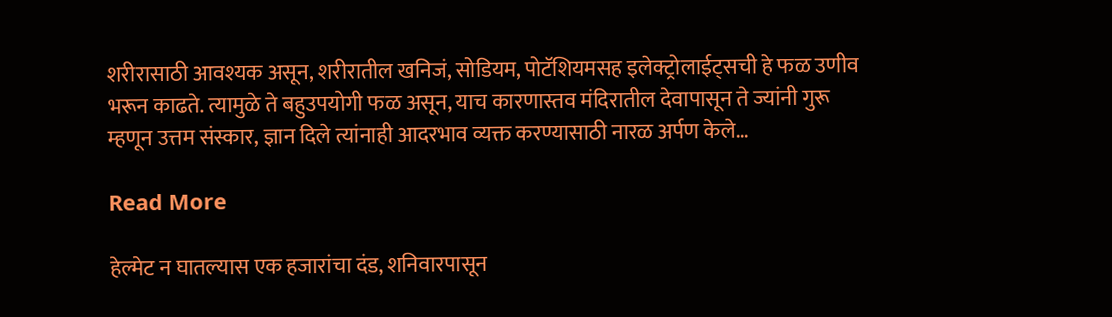शरीरासाठी आवश्यक असून, शरीरातील खनिजं, सोडियम, पोटॅशियमसह इलेक्ट्रोलाईट्सची हे फळ उणीव भरून काढते. त्यामुळे ते बहुउपयोगी फळ असून, याच कारणास्तव मंदिरातील देवापासून ते ज्यांनी गुरू म्हणून उत्तम संस्कार, ज्ञान दिले त्यांनाही आदरभाव व्यक्त करण्यासाठी नारळ अर्पण केले…

Read More

हेल्मेट न घातल्यास एक हजारांचा दंड, शनिवारपासून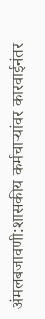अंमलबजावणी:शासकीय कर्मचाऱ्यांवर कारवाईनंतर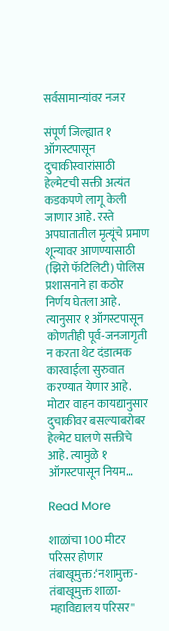सर्वसामान्यांवर नजर

संपूर्ण जिल्ह्यात १ ऑगस्टपासून दुचाकीस्वारांसाठी हेल्मेटची सक्ती अत्यंत कडकपणे लागू केली जाणार आहे. रस्ते अपघातातील मृत्यूंचे प्रमाण शून्यावर आणण्यासाठी (झिरो फॅटिलिटी) पोलिस प्रशासनाने हा कठोर निर्णय घेतला आहे. त्यानुसार १ ऑगस्टपासून कोणतीही पूर्व-जनजागृती न करता थेट दंडात्मक कारवाईला सुरुवात करण्यात येणार आहे. मोटार वाहन कायद्यानुसार दुचाकीवर बसल्याबरोबर हेल्मेट घालणे सक्तीचे आहे. त्यामुळे १ ऑगस्टपासून नियम…

Read More

शाळांचा 100 मीटर परिसर होणार तंबाखूमुक्त:‘नशामुक्त- तंबाखूमुक्त शाळा-महाविद्यालय परिसर''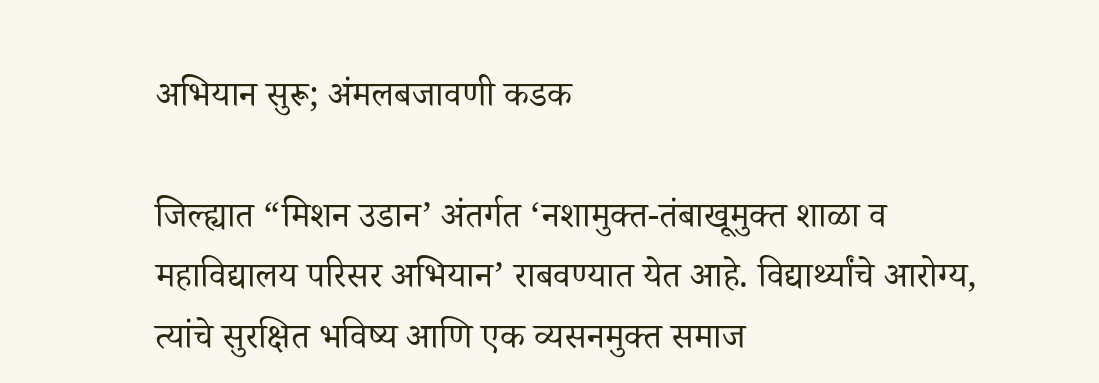अभियान सुरू; अंमलबजावणी कडक

जिल्ह्यात “मिशन उडान’ अंतर्गत ‘नशामुक्त-तंबाखूमुक्त शाळा व महाविद्यालय परिसर अभियान’ राबवण्यात येत आहे. विद्यार्थ्यांचे आरोग्य, त्यांचे सुरक्षित भविष्य आणि एक व्यसनमुक्त समाज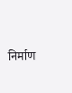निर्माण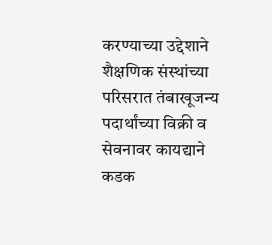करण्याच्या उद्देशाने शैक्षणिक संस्थांच्या परिसरात तंबाखूजन्य पदार्थांच्या विक्री व सेवनावर कायद्याने कडक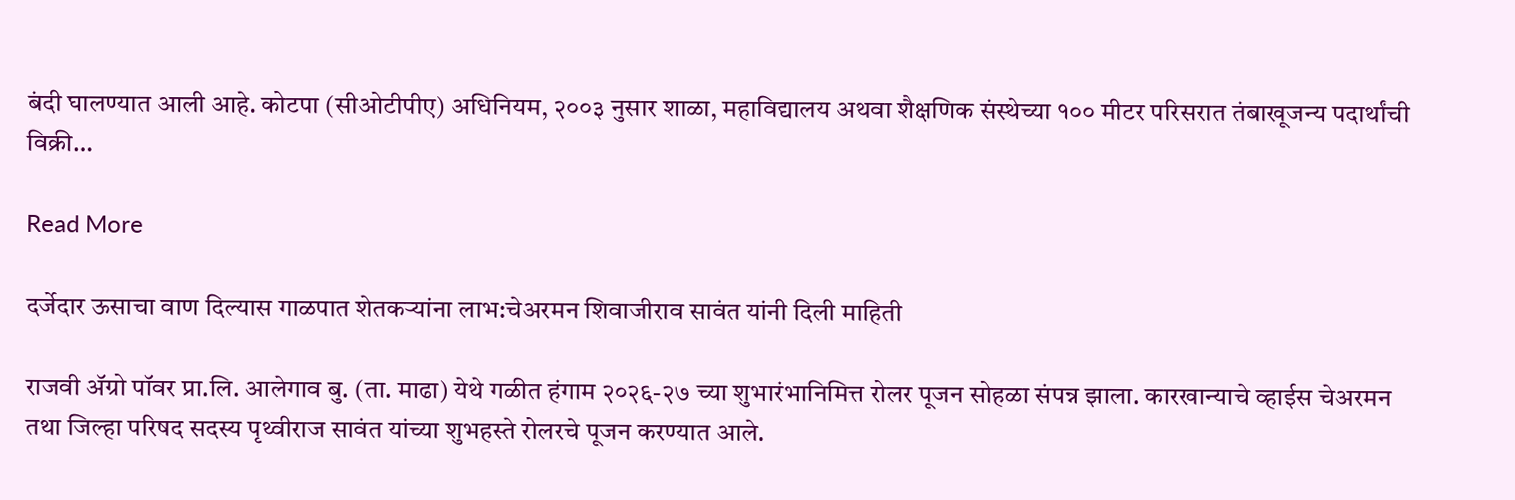बंदी घालण्यात आली आहे. कोटपा (सीओटीपीए) अधिनियम, २००३ नुसार शाळा, महाविद्यालय अथवा शैक्षणिक संस्थेच्या १०० मीटर परिसरात तंबाखूजन्य पदार्थांची विक्री…

Read More

दर्जेदार ऊसाचा वाण दिल्यास गा‌ळपात शेतकऱ्यांना लाभ:चेअरमन शिवाजीराव सावंत यांनी दिली माहिती

राजवी ॲग्रो पॉवर प्रा.लि. आलेगाव बु. (ता. माढा) येथे गळीत हंगाम २०२६-२७ च्या शुभारंभानिमित्त रोलर पूजन सोहळा संपन्न झाला. कारखान्याचे व्हाईस चेअरमन तथा जिल्हा परिषद सदस्य पृथ्वीराज सावंत यांच्या शुभहस्ते रोलरचे पूजन करण्यात आले.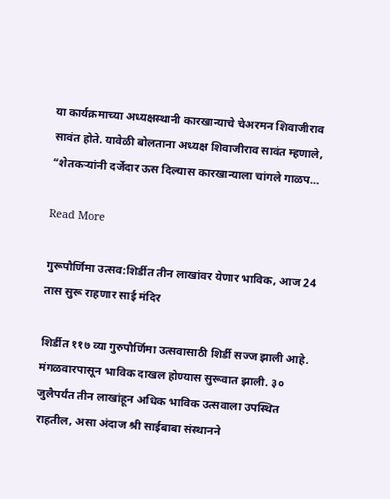या कार्यक्रमाच्या अध्यक्षस्थानी कारखान्याचे चेअरमन शिवाजीराव सावंत होते. यावेळी बोलताना अध्यक्ष शिवाजीराव सावंत म्हणाले, “शेतकऱ्यांनी दर्जेदार ऊस दिल्यास कारखान्याला चांगले गाळप…

Read More

गुरूपौर्णिमा उत्सव:शिर्डीत तीन लाखांवर येणार भाविक, आज 24 तास सुरू राहणार साई मंदिर

शिर्डीत ११७ व्या गुरुपौर्णिमा उत्सवासाठी शिर्डी सज्ज झाली आहे. मंगळवारपासून भाविक दाखल होण्यास सुरूवात झाली. ३० जुलैपर्यंत तीन लाखांहून अधिक भाविक उत्सवाला उपस्थित राहतील, असा अंदाज श्री साईबाबा संस्थानने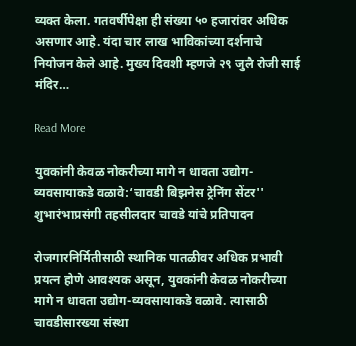व्यक्त केला. गतवर्षीपेक्षा ही संख्या ५० हजारांवर अधिक असणार आहे. यंदा चार लाख भाविकांच्या दर्शनाचे नियोजन केले आहे. मुख्य दिवशी म्हणजे २९ जुलै रोजी साई मंदिर…

Read More

युवकांनी केवळ नोकरीच्या मागे न धावता उद्योग-व्यवसायाकडे वळावे:‘चावडी बिझनेस ट्रेनिंग सेंटर'' शुभारंभाप्रसंगी तहसीलदार चावडे यांचे प्रतिपादन

रोजगारनिर्मितीसाठी स्थानिक पातळीवर अधिक प्रभावी प्रयत्न होणे आवश्यक असून, युवकांनी केवळ नोकरीच्या मागे न धावता उद्योग-व्यवसायाकडे वळावे. त्यासाठी चावडीसारख्या संस्था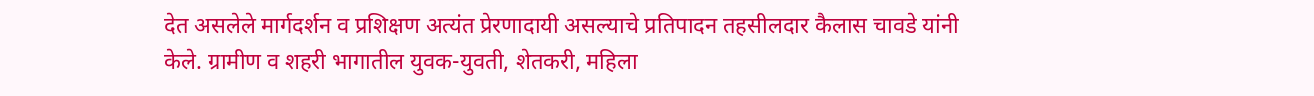देत असलेले मार्गदर्शन व प्रशिक्षण अत्यंत प्रेरणादायी असल्याचे प्रतिपादन तहसीलदार कैलास चावडे यांनी केले. ग्रामीण व शहरी भागातील युवक-युवती, शेतकरी, महिला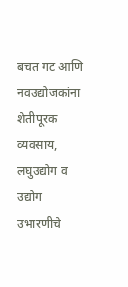बचत गट आणि नवउद्योजकांना शेतीपूरक व्यवसाय, लघुउद्योग व उद्योग उभारणीचे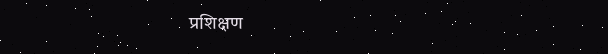प्रशिक्षण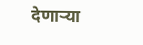देणाऱ्या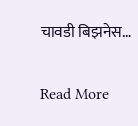चावडी बिझनेस…

Read More